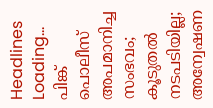Headlines
Loading...
പിങ്ക് പൊലീസ് അപമാനിച്ച സംഭവം; കൂടുതൽ നടപടിയില്ല; അന്വേഷണ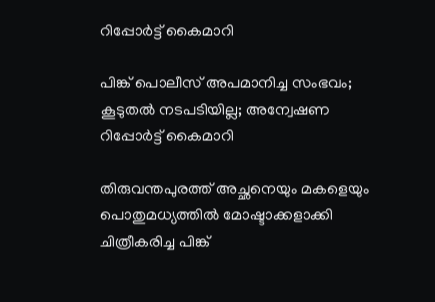റിപ്പോർട്ട് കൈമാറി

പിങ്ക് പൊലീസ് അപമാനിച്ച സംഭവം; കൂടുതൽ നടപടിയില്ല; അന്വേഷണ റിപ്പോർട്ട് കൈമാറി

തിരുവന്തപുരത്ത് അച്ഛനെയും മകളെയും പൊതുമധ്യത്തിൽ മോഷ്ടാക്കളാക്കി ചിത്രീകരിച്ച പിങ്ക്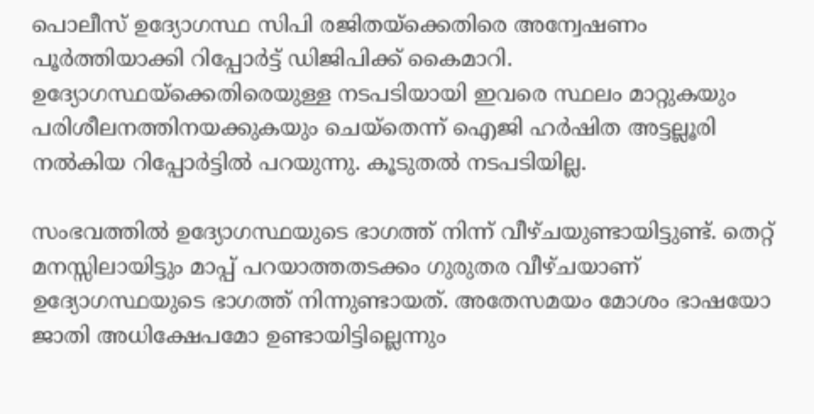പൊലീസ് ഉദ്യോഗസ്ഥ സിപി രജിതയ്ക്കെതിരെ അന്വേഷണം പൂർത്തിയാക്കി റിപ്പോർട്ട് ഡിജിപിക്ക് കൈമാറി. ഉദ്യോഗസ്ഥയ്ക്കെതിരെയുള്ള നടപടിയായി ഇവരെ സ്ഥലം മാറ്റുകയും പരിശീലനത്തിനയക്കുകയും ചെയ്തെന്ന് ഐജി ഹർഷിത അട്ടല്ലൂരി നൽകിയ റിപ്പോർട്ടിൽ പറയുന്നു. കൂടുതൽ നടപടിയില്ല.

സംഭവത്തിൽ ഉദ്യോഗസ്ഥയുടെ ഭാഗത്ത് നിന്ന് വീഴ്ചയുണ്ടായിട്ടുണ്ട്. തെറ്റ് മനസ്സിലായിട്ടും മാപ്പ് പറയാത്തതടക്കം ഗുരുതര വീഴ്ചയാണ് ഉദ്യോഗസ്ഥയുടെ ഭാഗത്ത് നിന്നുണ്ടായത്. അതേസമയം മോശം ഭാഷയോ ജാതി അധിക്ഷേപമോ ഉണ്ടായിട്ടില്ലെന്നും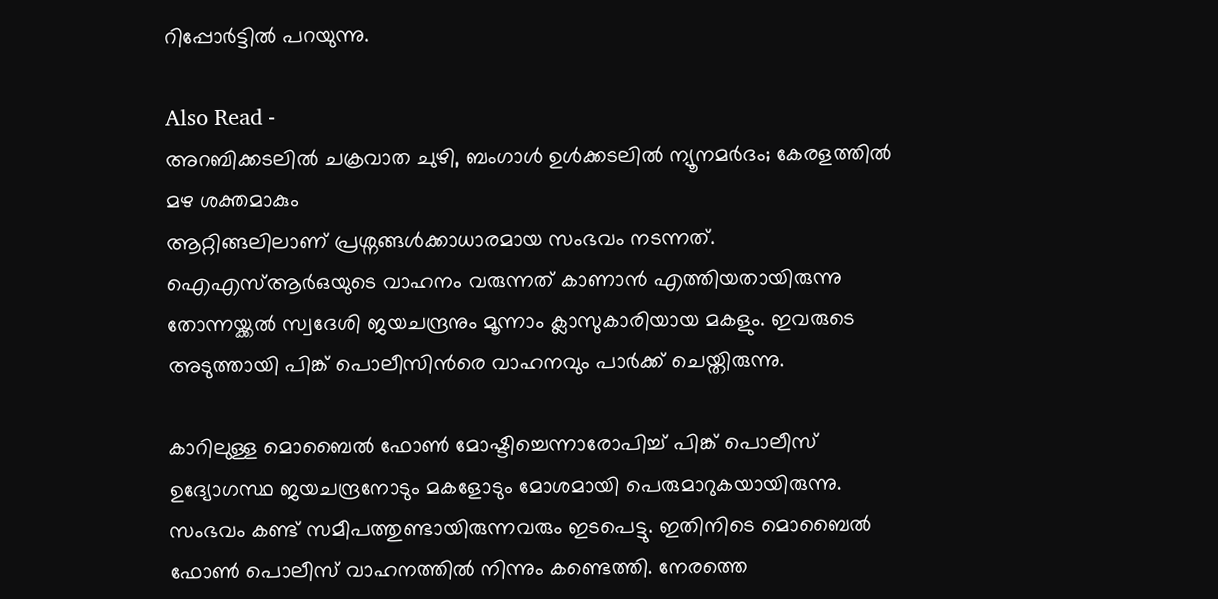റിപ്പോർട്ടിൽ പറയുന്നു.

Also Read -
അറബിക്കടലില്‍ ചക്രവാത ചുഴി, ബംഗാള്‍ ഉള്‍ക്കടലില്‍ ന്യൂനമര്‍ദം; കേരളത്തില്‍ മഴ ശക്തമാകും
ആറ്റിങ്ങലിലാണ് പ്രശ്നങ്ങൾക്കാധാരമായ സംഭവം നടന്നത്. ഐഎസ്ആർഒയുടെ വാഹനം വരുന്നത് കാണാൻ എത്തിയതായിരുന്നു തോന്നയ്ക്കൽ സ്വദേശി ജയചന്ദ്രനും മൂന്നാം ക്ലാസുകാരിയായ മകളും. ഇവരുടെ അടുത്തായി പിങ്ക് പൊലീസിൻരെ വാഹനവും പാർക്ക് ചെയ്തിരുന്നു.

കാറിലുള്ള മൊബൈൽ ഫോൺ മോഷ്ടിച്ചെന്നാരോപിച്ച് പിങ്ക് പൊലീസ് ഉദ്യോഗസ്ഥ ജയചന്ദ്രനോടും മകളോടും മോശമായി പെരുമാറുകയായിരുന്നു. സംഭവം കണ്ട് സമീപത്തുണ്ടായിരുന്നവരും ഇടപെട്ടു. ഇതിനിടെ മൊബൈൽ ഫോൺ പൊലീസ് വാഹനത്തിൽ നിന്നും കണ്ടെത്തി. നേരത്തെ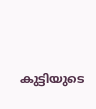കുട്ടിയുടെ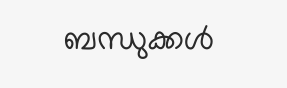ബന്ധുക്കൾ‌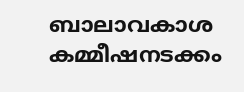ബാലാവകാശ കമ്മീഷനടക്കം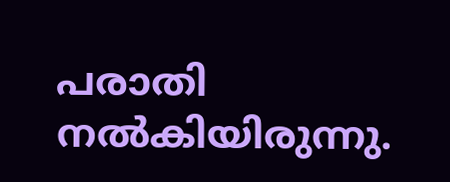പരാതി നൽകിയിരുന്നു.